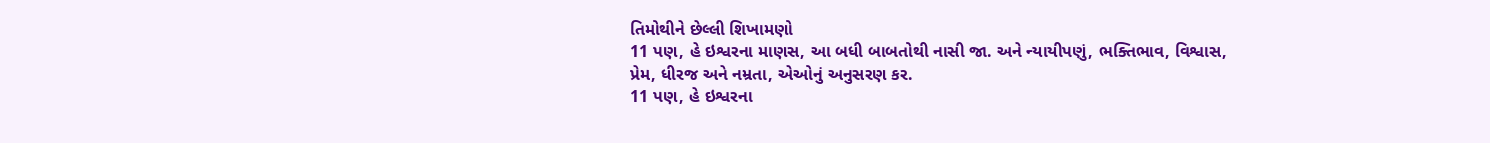તિમોથીને છેલ્લી શિખામણો
11 પણ, હે ઇશ્વરના માણસ, આ બધી બાબતોથી નાસી જા. અને ન્યાયીપણું, ભક્તિભાવ, વિશ્વાસ, પ્રેમ, ધીરજ અને નમ્રતા, એઓનું અનુસરણ કર.
11 પણ, હે ઇશ્વરના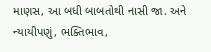માણસ, આ બધી બાબતોથી નાસી જા. અને ન્યાયીપણું, ભક્તિભાવ,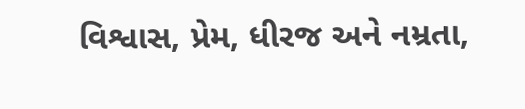વિશ્વાસ, પ્રેમ, ધીરજ અને નમ્રતા,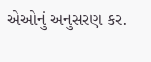એઓનું અનુસરણ કર.